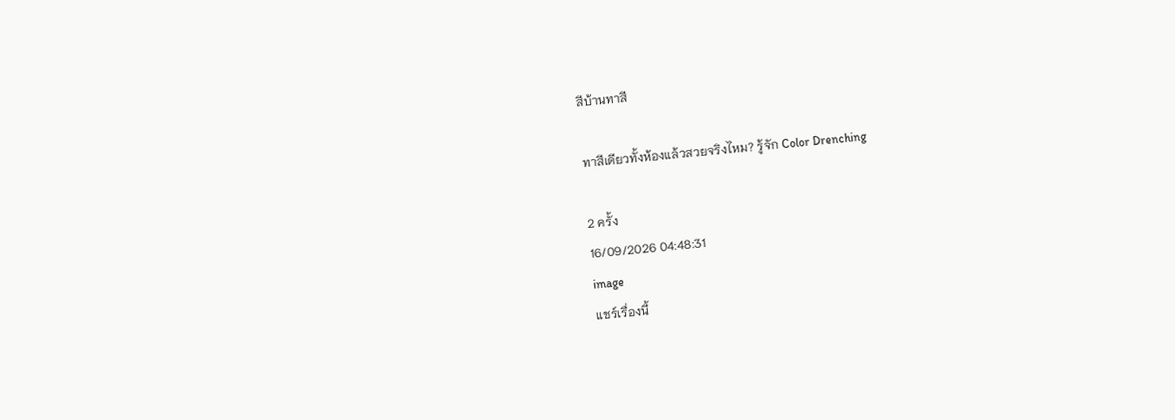สีบ้านทาสี

ทาสีเดียวทั้งห้องแล้วสวยจริงไหม? รู้จัก Color Drenching

2 ครั้ง
16/09/2026 04:48:31
image
แชร์เรื่องนี้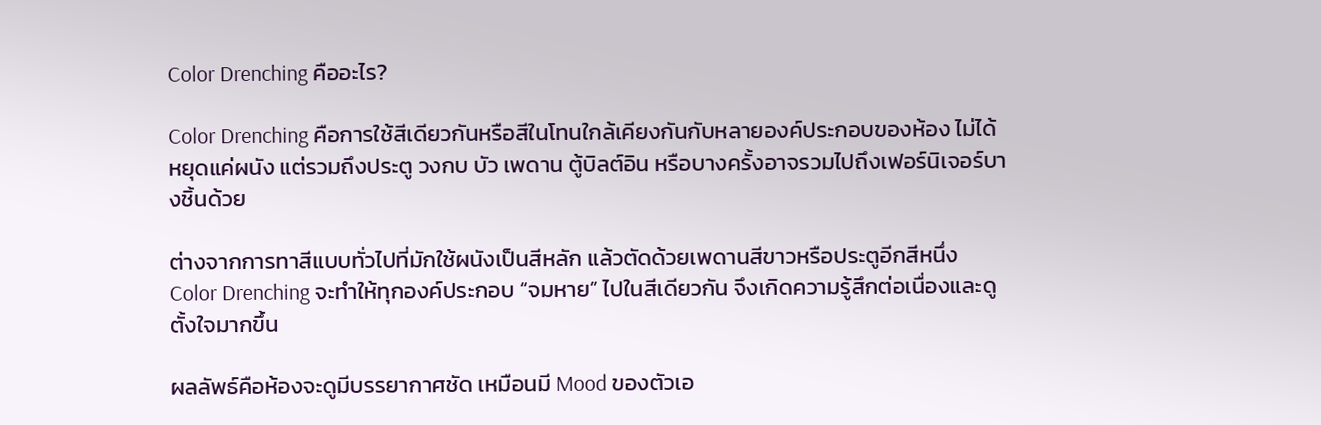Color Drenching คืออะไร?

Color Drenching คือการใช้สีเดียวกันหรือสีในโทนใกล้เคียงกันกับหลายองค์ประกอบของห้อง ไม่ได้หยุดแค่ผนัง แต่รวมถึงประตู วงกบ บัว เพดาน ตู้บิลต์อิน หรือบางครั้งอาจรวมไปถึงเฟอร์นิเจอร์บางชิ้นด้วย

ต่างจากการทาสีแบบทั่วไปที่มักใช้ผนังเป็นสีหลัก แล้วตัดด้วยเพดานสีขาวหรือประตูอีกสีหนึ่ง Color Drenching จะทำให้ทุกองค์ประกอบ “จมหาย” ไปในสีเดียวกัน จึงเกิดความรู้สึกต่อเนื่องและดูตั้งใจมากขึ้น

ผลลัพธ์คือห้องจะดูมีบรรยากาศชัด เหมือนมี Mood ของตัวเอ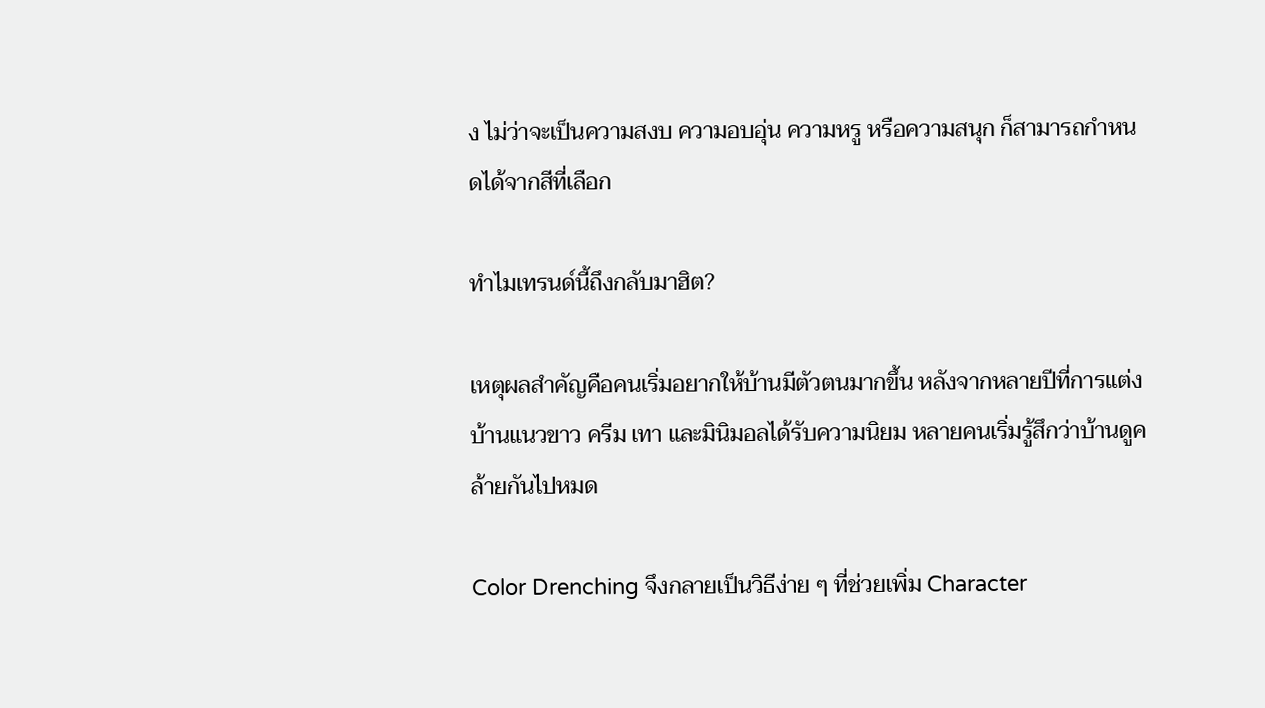ง ไม่ว่าจะเป็นความสงบ ความอบอุ่น ความหรู หรือความสนุก ก็สามารถกำหนดได้จากสีที่เลือก

ทำไมเทรนด์นี้ถึงกลับมาฮิต?

เหตุผลสำคัญคือคนเริ่มอยากให้บ้านมีตัวตนมากขึ้น หลังจากหลายปีที่การแต่งบ้านแนวขาว ครีม เทา และมินิมอลได้รับความนิยม หลายคนเริ่มรู้สึกว่าบ้านดูคล้ายกันไปหมด

Color Drenching จึงกลายเป็นวิธีง่าย ๆ ที่ช่วยเพิ่ม Character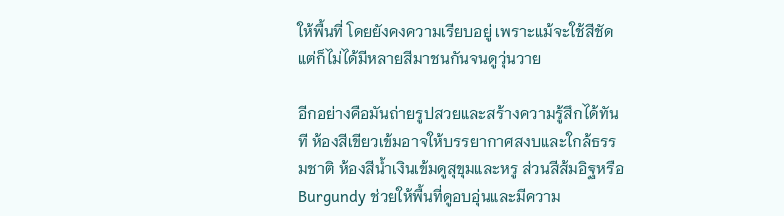ให้พื้นที่ โดยยังคงความเรียบอยู่ เพราะแม้จะใช้สีชัด แต่ก็ไม่ได้มีหลายสีมาชนกันจนดูวุ่นวาย

อีกอย่างคือมันถ่ายรูปสวยและสร้างความรู้สึกได้ทันที ห้องสีเขียวเข้มอาจให้บรรยากาศสงบและใกล้ธรรมชาติ ห้องสีน้ำเงินเข้มดูสุขุมและหรู ส่วนสีส้มอิฐหรือ Burgundy ช่วยให้พื้นที่ดูอบอุ่นและมีความ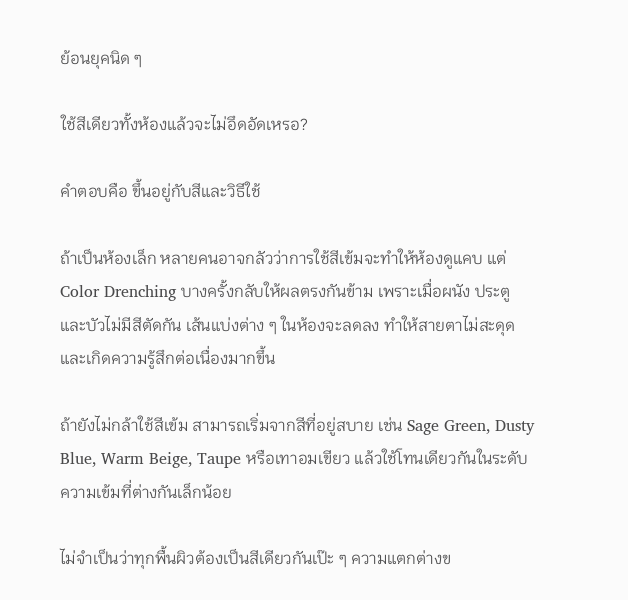ย้อนยุคนิด ๆ

ใช้สีเดียวทั้งห้องแล้วจะไม่อึดอัดเหรอ?

คำตอบคือ ขึ้นอยู่กับสีและวิธีใช้

ถ้าเป็นห้องเล็ก หลายคนอาจกลัวว่าการใช้สีเข้มจะทำให้ห้องดูแคบ แต่ Color Drenching บางครั้งกลับให้ผลตรงกันข้าม เพราะเมื่อผนัง ประตู และบัวไม่มีสีตัดกัน เส้นแบ่งต่าง ๆ ในห้องจะลดลง ทำให้สายตาไม่สะดุดและเกิดความรู้สึกต่อเนื่องมากขึ้น

ถ้ายังไม่กล้าใช้สีเข้ม สามารถเริ่มจากสีที่อยู่สบาย เช่น Sage Green, Dusty Blue, Warm Beige, Taupe หรือเทาอมเขียว แล้วใช้โทนเดียวกันในระดับความเข้มที่ต่างกันเล็กน้อย

ไม่จำเป็นว่าทุกพื้นผิวต้องเป็นสีเดียวกันเป๊ะ ๆ ความแตกต่างข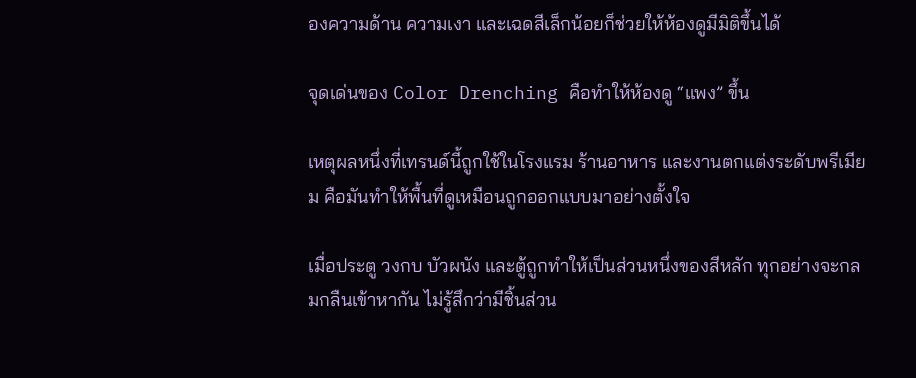องความด้าน ความเงา และเฉดสีเล็กน้อยก็ช่วยให้ห้องดูมีมิติขึ้นได้

จุดเด่นของ Color Drenching คือทำให้ห้องดู “แพง” ขึ้น

เหตุผลหนึ่งที่เทรนด์นี้ถูกใช้ในโรงแรม ร้านอาหาร และงานตกแต่งระดับพรีเมียม คือมันทำให้พื้นที่ดูเหมือนถูกออกแบบมาอย่างตั้งใจ

เมื่อประตู วงกบ บัวผนัง และตู้ถูกทำให้เป็นส่วนหนึ่งของสีหลัก ทุกอย่างจะกลมกลืนเข้าหากัน ไม่รู้สึกว่ามีชิ้นส่วน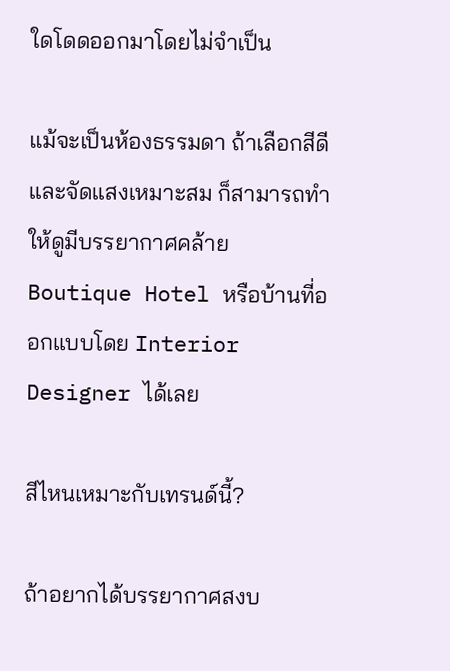ใดโดดออกมาโดยไม่จำเป็น

แม้จะเป็นห้องธรรมดา ถ้าเลือกสีดีและจัดแสงเหมาะสม ก็สามารถทำให้ดูมีบรรยากาศคล้าย Boutique Hotel หรือบ้านที่ออกแบบโดย Interior Designer ได้เลย

สีไหนเหมาะกับเทรนด์นี้?

ถ้าอยากได้บรรยากาศสงบ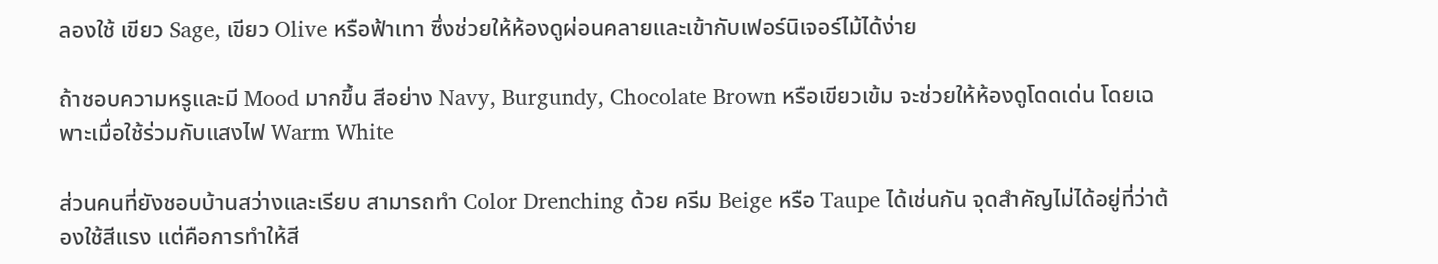ลองใช้ เขียว Sage, เขียว Olive หรือฟ้าเทา ซึ่งช่วยให้ห้องดูผ่อนคลายและเข้ากับเฟอร์นิเจอร์ไม้ได้ง่าย

ถ้าชอบความหรูและมี Mood มากขึ้น สีอย่าง Navy, Burgundy, Chocolate Brown หรือเขียวเข้ม จะช่วยให้ห้องดูโดดเด่น โดยเฉพาะเมื่อใช้ร่วมกับแสงไฟ Warm White

ส่วนคนที่ยังชอบบ้านสว่างและเรียบ สามารถทำ Color Drenching ด้วย ครีม Beige หรือ Taupe ได้เช่นกัน จุดสำคัญไม่ได้อยู่ที่ว่าต้องใช้สีแรง แต่คือการทำให้สี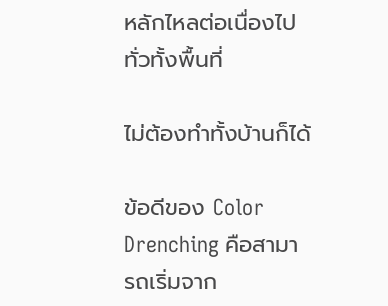หลักไหลต่อเนื่องไปทั่วทั้งพื้นที่

ไม่ต้องทำทั้งบ้านก็ได้

ข้อดีของ Color Drenching คือสามารถเริ่มจาก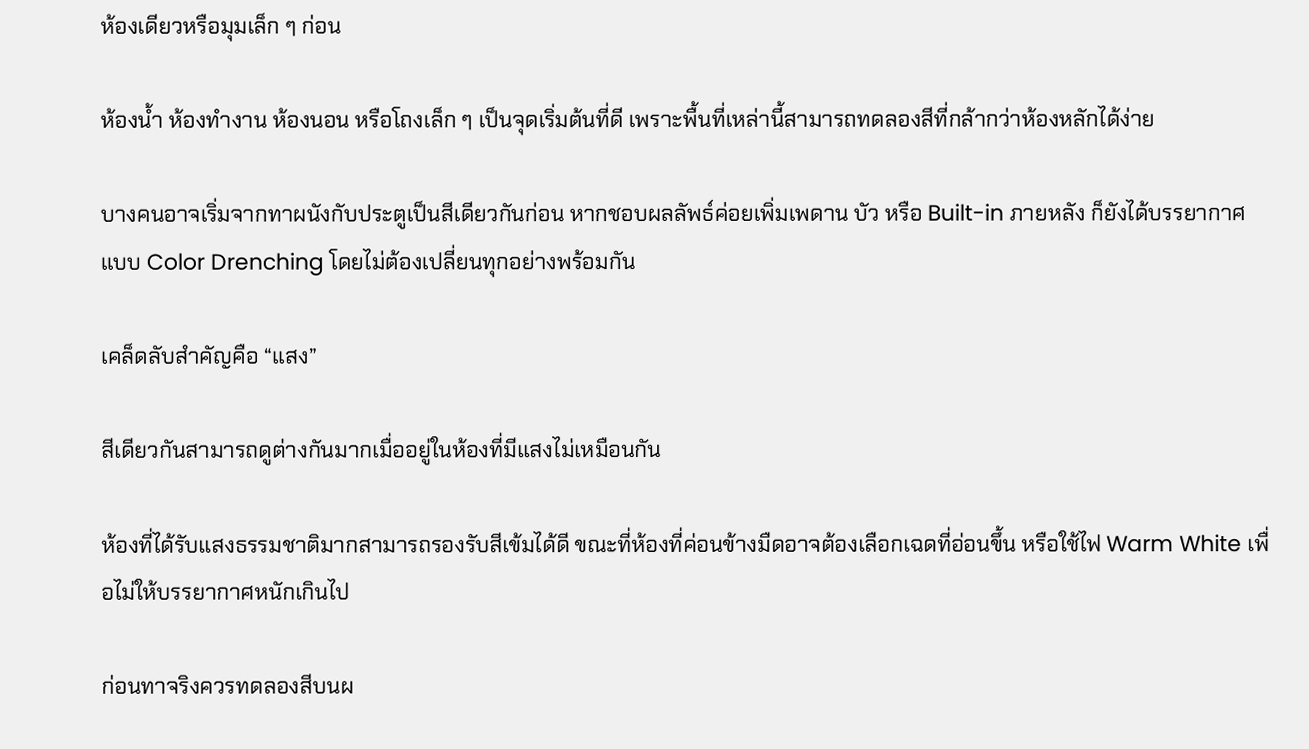ห้องเดียวหรือมุมเล็ก ๆ ก่อน

ห้องน้ำ ห้องทำงาน ห้องนอน หรือโถงเล็ก ๆ เป็นจุดเริ่มต้นที่ดี เพราะพื้นที่เหล่านี้สามารถทดลองสีที่กล้ากว่าห้องหลักได้ง่าย

บางคนอาจเริ่มจากทาผนังกับประตูเป็นสีเดียวกันก่อน หากชอบผลลัพธ์ค่อยเพิ่มเพดาน บัว หรือ Built-in ภายหลัง ก็ยังได้บรรยากาศแบบ Color Drenching โดยไม่ต้องเปลี่ยนทุกอย่างพร้อมกัน

เคล็ดลับสำคัญคือ “แสง”

สีเดียวกันสามารถดูต่างกันมากเมื่ออยู่ในห้องที่มีแสงไม่เหมือนกัน

ห้องที่ได้รับแสงธรรมชาติมากสามารถรองรับสีเข้มได้ดี ขณะที่ห้องที่ค่อนข้างมืดอาจต้องเลือกเฉดที่อ่อนขึ้น หรือใช้ไฟ Warm White เพื่อไม่ให้บรรยากาศหนักเกินไป

ก่อนทาจริงควรทดลองสีบนผ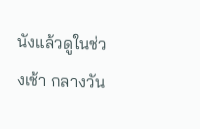นังแล้วดูในช่วงเช้า กลางวัน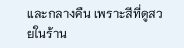และกลางคืน เพราะสีที่ดูสวยในร้าน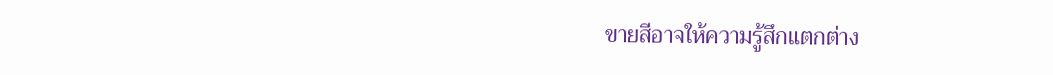ขายสีอาจให้ความรู้สึกแตกต่าง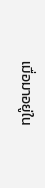เมื่อมาอยู่ใน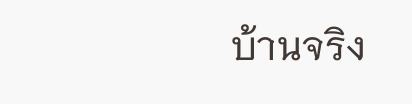บ้านจริง